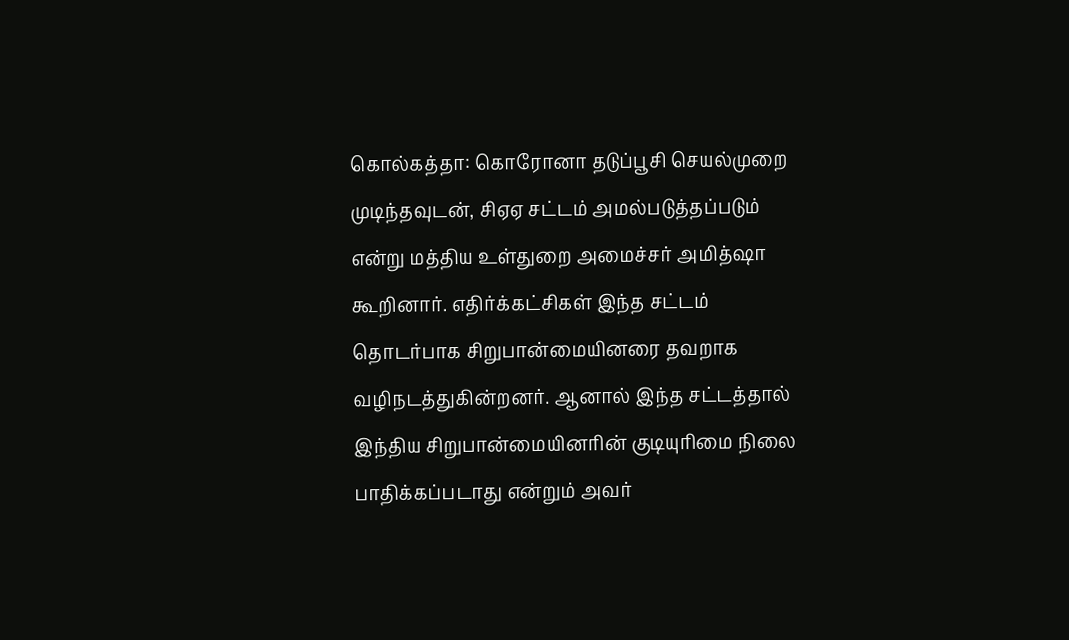கொல்கத்தா: கொரோனா தடுப்பூசி செயல்முறை முடிந்தவுடன், சிஏஏ சட்டம் அமல்படுத்தப்படும் என்று மத்திய உள்துறை அமைச்சர் அமித்ஷா கூறினார். எதிர்க்கட்சிகள் இந்த சட்டம் தொடர்பாக சிறுபான்மையினரை தவறாக வழிநடத்துகின்றனர். ஆனால் இந்த சட்டத்தால் இந்திய சிறுபான்மையினரின் குடியுரிமை நிலை பாதிக்கப்படாது என்றும் அவர்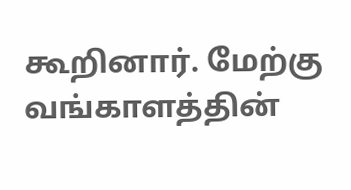கூறினார். மேற்கு வங்காளத்தின்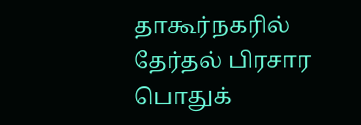தாகூர்நகரில் தேர்தல் பிரசார பொதுக்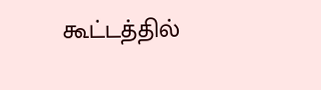கூட்டத்தில்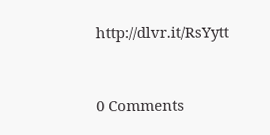http://dlvr.it/RsYytt


0 Comments